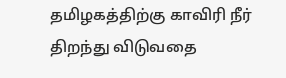தமிழகத்திற்கு காவிரி நீர் திறந்து விடுவதை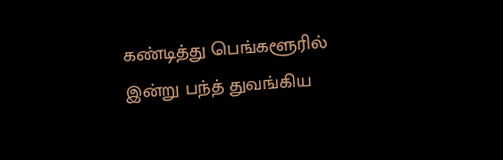கண்டித்து பெங்களூரில் இன்று பந்த் துவங்கிய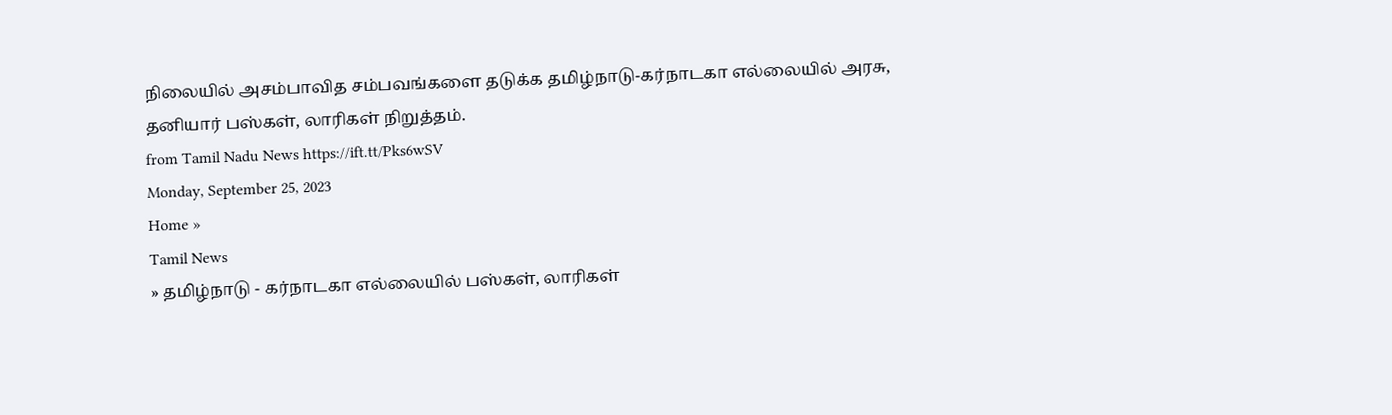நிலையில் அசம்பாவித சம்பவங்களை தடுக்க தமிழ்நாடு-கர்நாடகா எல்லையில் அரசு, தனியார் பஸ்கள், லாரிகள் நிறுத்தம்.
from Tamil Nadu News https://ift.tt/Pks6wSV
Monday, September 25, 2023
Home »
Tamil News
» தமிழ்நாடு - கர்நாடகா எல்லையில் பஸ்கள், லாரிகள்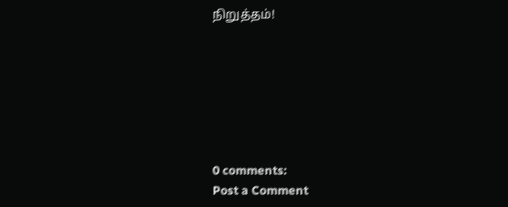நிறுத்தம்!







0 comments:
Post a Comment